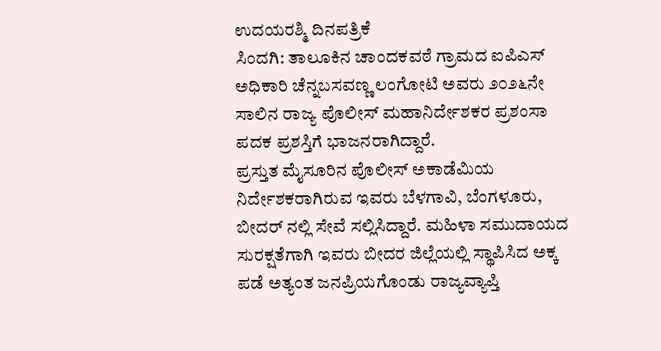ಉದಯರಶ್ಮಿ ದಿನಪತ್ರಿಕೆ
ಸಿಂದಗಿ: ತಾಲೂಕಿನ ಚಾಂದಕವಠೆ ಗ್ರಾಮದ ಐಪಿಎಸ್ ಅಧಿಕಾರಿ ಚೆನ್ನಬಸವಣ್ಣ ಲಂಗೋಟಿ ಅವರು ೨೦೨೬ನೇ ಸಾಲಿನ ರಾಜ್ಯ ಪೊಲೀಸ್ ಮಹಾನಿರ್ದೇಶಕರ ಪ್ರಶಂಸಾ ಪದಕ ಪ್ರಶಸ್ತಿಗೆ ಭಾಜನರಾಗಿದ್ದಾರೆ.
ಪ್ರಸ್ತುತ ಮೈಸೂರಿನ ಪೊಲೀಸ್ ಅಕಾಡೆಮಿಯ ನಿರ್ದೇಶಕರಾಗಿರುವ ಇವರು ಬೆಳಗಾವಿ, ಬೆಂಗಳೂರು, ಬೀದರ್ ನಲ್ಲಿ ಸೇವೆ ಸಲ್ಲಿಸಿದ್ದಾರೆ. ಮಹಿಳಾ ಸಮುದಾಯದ ಸುರಕ್ಷತೆಗಾಗಿ ಇವರು ಬೀದರ ಜಿಲ್ಲೆಯಲ್ಲಿ ಸ್ಥಾಪಿಸಿದ ಅಕ್ಕ ಪಡೆ ಅತ್ಯಂತ ಜನಪ್ರಿಯಗೊಂಡು ರಾಜ್ಯವ್ಯಾಪ್ತಿ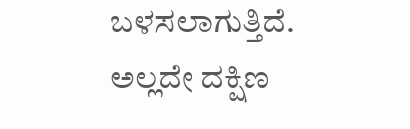ಬಳಸಲಾಗುತ್ತಿದೆ. ಅಲ್ಲದೇ ದಕ್ಷಿಣ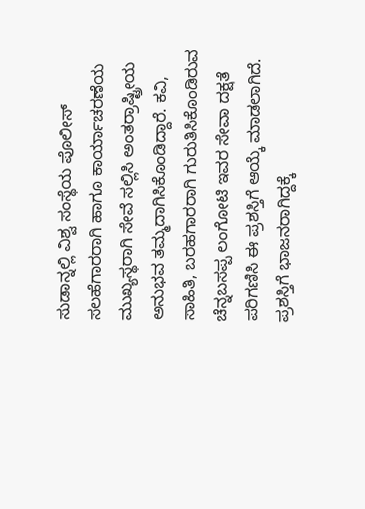ಸುಡಾನ್ನಲ್ಲಿ ವಿಶ್ವ ಸಂಸ್ಥೆಯ ಪೊಲೀಸ್ ಸಲಹೆಗಾರರಾಗಿ ಹಾಗೂ ಕಾರ್ಯಾಚರಣೆಯ ಮುಖ್ಯಸ್ಥರಾಗಿ ಸೇವೆ ಸಲ್ಲಿಸಿ ಅಂತರ್ರಾಷ್ಟ್ರೀಯ ಅನುಭವ ತಮ್ಮದಾಗಿಸಿಕೊಂಡಿದ್ದಾರೆ. ಕವಿ, ಸಾಹಿತಿ, ಬರಹಗಾರರಾಗಿ ಗುರುತಿಸಿಕೊಂಡಿರುವ ಚೆನ್ನಬಸಪ್ಪ ಲಂಗೋಟಿ ಇವರ ಸೇವಾ ದಕ್ಷತೆ ಪರಿಗಣಿಸಿ ಈ ಪ್ರಶಸ್ತಿಗೆ ಆಯ್ಕೆ ಮಾಡಲಾಗಿದೆ. ಪ್ರಶಸ್ತಿಗೆ ಭಾಜನರಾಗಿದ್ದಕ್ಕೆ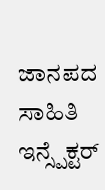ಜಾನಪದ ಸಾಹಿತಿ ಇನ್ಸ್ಪೆಕ್ಟರ್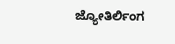ಜ್ಯೋತಿರ್ಲಿಂಗ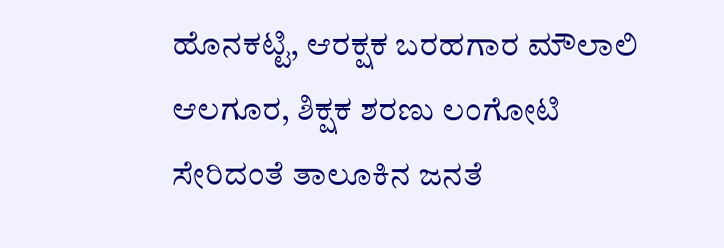ಹೊನಕಟ್ಟಿ, ಆರಕ್ಷಕ ಬರಹಗಾರ ಮೌಲಾಲಿ ಆಲಗೂರ, ಶಿಕ್ಷಕ ಶರಣು ಲಂಗೋಟಿ ಸೇರಿದಂತೆ ತಾಲೂಕಿನ ಜನತೆ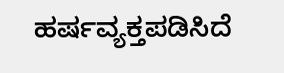ಹರ್ಷವ್ಯಕ್ತಪಡಿಸಿದೆ